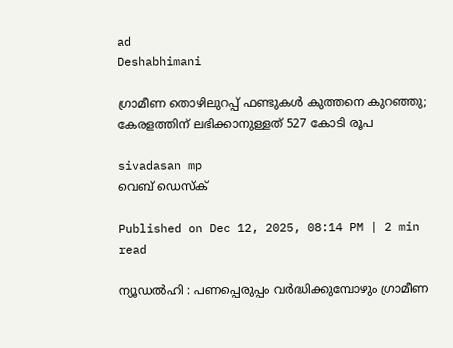ad
Deshabhimani

ഗ്രാമീണ തൊഴിലുറപ്പ് ഫണ്ടുകൾ കുത്തനെ കുറഞ്ഞു; കേരളത്തിന് ലഭിക്കാനുള്ളത് 527 കോടി രൂപ

sivadasan mp
വെബ് ഡെസ്ക്

Published on Dec 12, 2025, 08:14 PM | 2 min read

ന്യൂഡൽഹി : പണപ്പെരുപ്പം വർദ്ധിക്കുമ്പോഴും ഗ്രാമീണ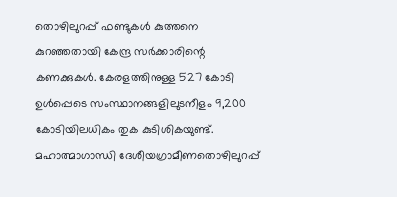തൊഴിലുറപ്പ് ഫണ്ടുകൾ കുത്തനെ കുറഞ്ഞതായി കേന്ദ്ര സർക്കാരിന്റെ കണക്കുകൾ. കേരളത്തിനുള്ള 527 കോടി ഉൾപ്പെടെ സംസ്ഥാനങ്ങളിലുടനീളം 9,200 കോടിയിലധികം തുക കുടിശികയുണ്ട്. മഹാത്മാഗാന്ധി ദേശീയഗ്രാമീണതൊഴിലുറപ്പ്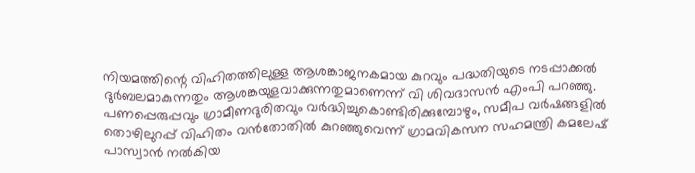നിയമത്തിന്റെ വിഹിതത്തിലുള്ള ആശങ്കാജനകമായ കുറവും പദ്ധതിയുടെ നടപ്പാക്കൽ ദുർബലമാകുന്നതും ആശങ്കയുളവാക്കുന്നതുമാണെന്ന് വി ശിവദാസൻ എംപി പറഞ്ഞു. പണപ്പെരുപ്പവും ഗ്രാമീണദുരിതവും വർദ്ധിച്ചുകൊണ്ടിരിക്കുമ്പോഴും, സമീപ വർഷങ്ങളിൽ തൊഴിലുറപ്പ് വിഹിതം വൻതോതിൽ കുറഞ്ഞുവെന്ന് ഗ്രാമവികസന സഹമന്ത്രി കമലേഷ് പാസ്വാൻ നൽകിയ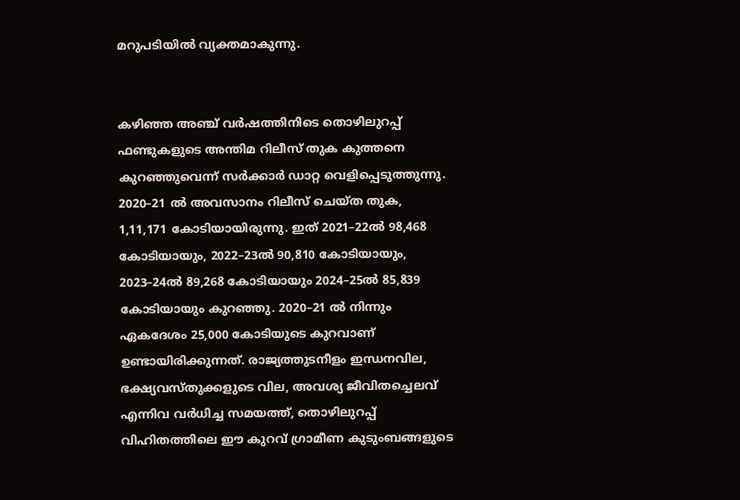മറുപടിയിൽ വ്യക്തമാകുന്നു.


കഴിഞ്ഞ അഞ്ച് വർഷത്തിനിടെ തൊഴിലുറപ്പ് ഫണ്ടുകളുടെ അന്തിമ റിലീസ് തുക കുത്തനെ കുറഞ്ഞുവെന്ന് സർക്കാർ ഡാറ്റ വെളിപ്പെടുത്തുന്നു. 2020–21 ൽ അവസാനം റിലീസ് ചെയ്ത തുക, 1,11,171 കോടിയായിരുന്നു. ഇത് 2021–22ൽ 98,468 കോടിയായും, 2022–23ൽ 90,810 കോടിയായും, 2023–24ൽ 89,268 കോടിയായും 2024–25ൽ 85,839 കോടിയായും കുറഞ്ഞു. 2020–21 ൽ നിന്നും ഏകദേശം 25,000 കോടിയുടെ കുറവാണ് ഉണ്ടായിരിക്കുന്നത്. രാജ്യത്തുടനീളം ഇന്ധനവില, ഭക്ഷ്യവസ്തുക്കളുടെ വില, അവശ്യ ജീവിതച്ചെലവ് എന്നിവ വർധിച്ച സമയത്ത്, തൊഴിലുറപ്പ് വിഹിതത്തിലെ ഈ കുറവ് ഗ്രാമീണ കുടുംബങ്ങളുടെ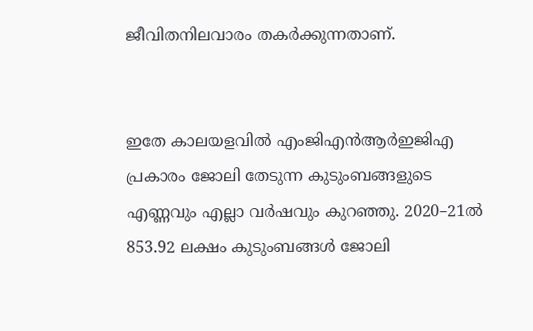ജീവിതനിലവാരം തകർക്കുന്നതാണ്.


ഇതേ കാലയളവിൽ എംജിഎൻആർഇജിഎ പ്രകാരം ജോലി തേടുന്ന കുടുംബങ്ങളുടെ എണ്ണവും എല്ലാ വർഷവും കുറഞ്ഞു. 2020–21ൽ 853.92 ലക്ഷം കുടുംബങ്ങൾ ജോലി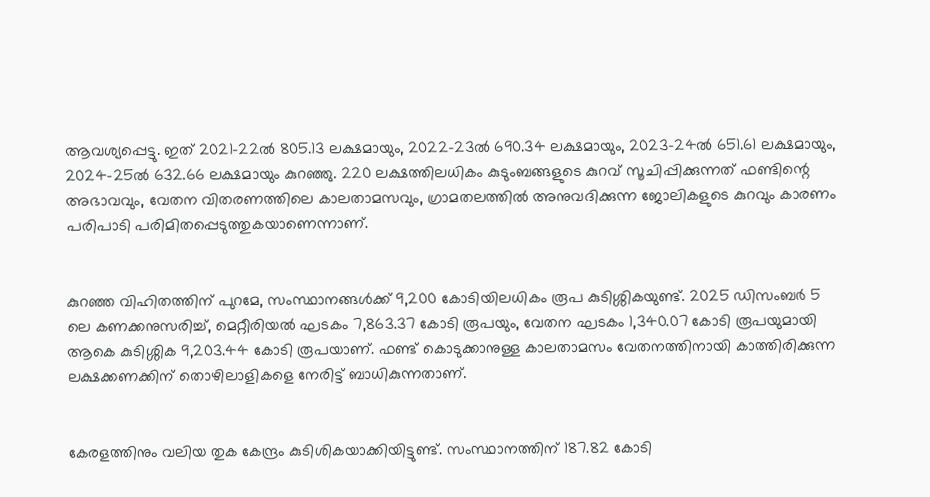ആവശ്യപ്പെട്ടു. ഇത് 2021–22ൽ 805.13 ലക്ഷമായും, 2022–23ൽ 690.34 ലക്ഷമായും, 2023–24ൽ 651.61 ലക്ഷമായും, 2024–25ൽ 632.66 ലക്ഷമായും കുറഞ്ഞു. 220 ലക്ഷത്തിലധികം കുടുംബങ്ങളുടെ കുറവ് സൂചിപ്പിക്കുന്നത് ഫണ്ടിന്റെ അഭാവവും, വേതന വിതരണത്തിലെ കാലതാമസവും, ഗ്രാമതലത്തിൽ അനുവദിക്കുന്ന ജോലികളുടെ കുറവും കാരണം പരിപാടി പരിമിതപ്പെടുത്തുകയാണെന്നാണ്.


കുറഞ്ഞ വിഹിതത്തിന് പുറമേ, സംസ്ഥാനങ്ങൾക്ക് 9,200 കോടിയിലധികം രൂപ കുടിശ്ശികയുണ്ട്. 2025 ഡിസംബർ 5 ലെ കണക്കനുസരിച്ച്, മെറ്റീരിയൽ ഘടകം 7,863.37 കോടി രൂപയും, വേതന ഘടകം 1,340.07 കോടി രൂപയുമായി ആകെ കുടിശ്ശിക 9,203.44 കോടി രൂപയാണ്. ഫണ്ട് കൊടുക്കാനുള്ള കാലതാമസം വേതനത്തിനായി കാത്തിരിക്കുന്ന ലക്ഷക്കണക്കിന് തൊഴിലാളികളെ നേരിട്ട് ബാധികുന്നതാണ്.


കേരളത്തിനും വലിയ തുക കേന്ദ്രം കുടിശികയാക്കിയിട്ടുണ്ട്. സംസ്ഥാനത്തിന് 187.82 കോടി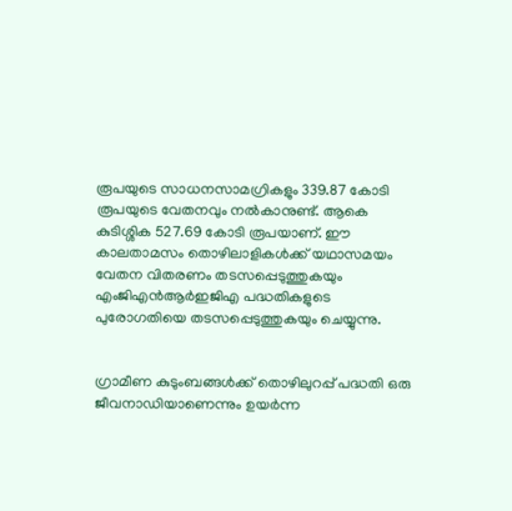രൂപയുടെ സാധനസാമഗ്രികളും 339.87 കോടി രൂപയുടെ വേതനവും നൽകാനുണ്ട്. ആകെ കുടിശ്ശിക 527.69 കോടി രൂപയാണ്. ഈ കാലതാമസം തൊഴിലാളികൾക്ക് യഥാസമയം വേതന വിതരണം തടസപ്പെടുത്തുകയും എം‌ജി‌എൻ‌ആർ‌ഇ‌ജി‌എ പദ്ധതികളുടെ പുരോഗതിയെ തടസപ്പെടുത്തുകയും ചെയ്യുന്നു.


ഗ്രാമീണ കുടുംബങ്ങൾക്ക് തൊഴിലുറപ്പ് പദ്ധതി ഒരു ജീവനാഡിയാണെന്നും ഉയർന്ന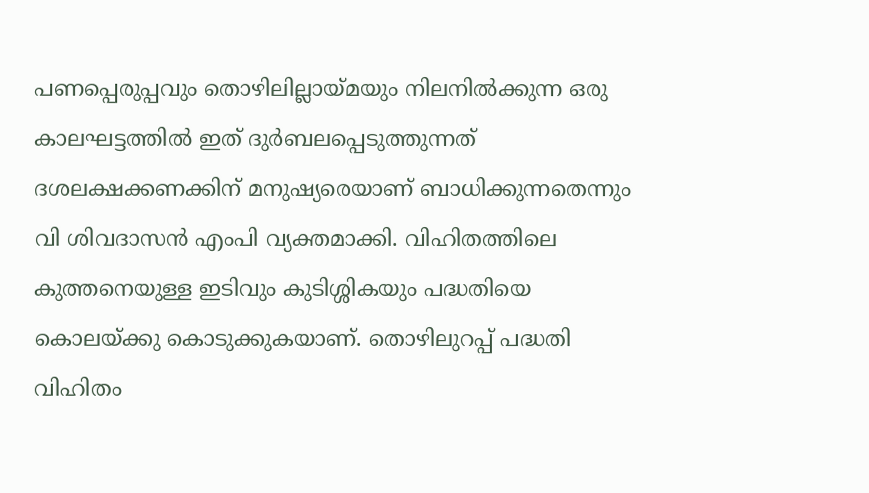പണപ്പെരുപ്പവും തൊഴിലില്ലായ്മയും നിലനിൽക്കുന്ന ഒരു കാലഘട്ടത്തിൽ ഇത് ദുർബലപ്പെടുത്തുന്നത് ദശലക്ഷക്കണക്കിന് മനുഷ്യരെയാണ് ബാധിക്കുന്നതെന്നും വി ശിവദാസൻ എംപി വ്യക്തമാക്കി. വിഹിതത്തിലെ കുത്തനെയുള്ള ഇടിവും കുടിശ്ശികയും പദ്ധതിയെ കൊലയ്ക്കു കൊടുക്കുകയാണ്. തൊഴിലുറപ്പ് പദ്ധതി വിഹിതം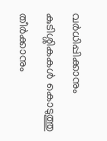വർധിപ്പിക്കാനും കുടിശ്ശികകൾ കൊടുത്തു തീർക്കാനും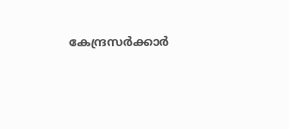കേന്ദ്രസർക്കാർ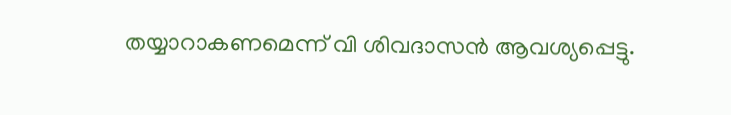തയ്യാറാകണമെന്ന് വി ശിവദാസൻ ആവശ്യപ്പെട്ടു.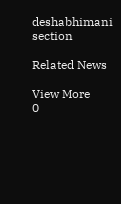deshabhimani section

Related News

View More
0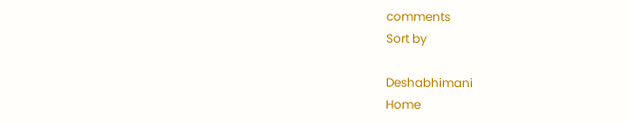comments
Sort by

Deshabhimani
Home